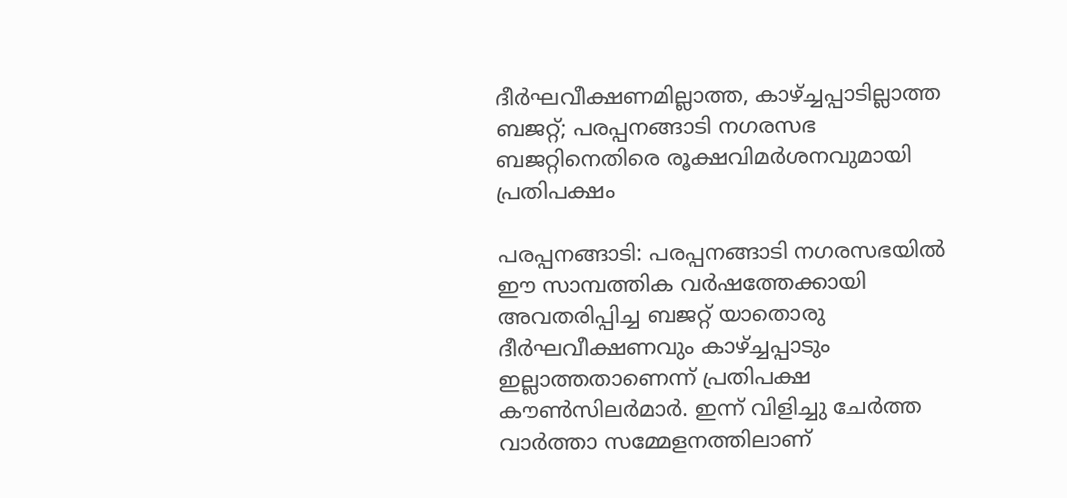ദീർഘവീക്ഷണമില്ലാത്ത, കാഴ്ച്ചപ്പാടില്ലാത്ത ബജറ്റ്; പരപ്പനങ്ങാടി നഗരസഭ ബജറ്റിനെതിരെ രൂക്ഷവിമർശനവുമായി പ്രതിപക്ഷം

പരപ്പനങ്ങാടി: പരപ്പനങ്ങാടി നഗരസഭയിൽ ഈ സാമ്പത്തിക വർഷത്തേക്കായി അവതരിപ്പിച്ച ബജറ്റ് യാതൊരു ദീർഘവീക്ഷണവും കാഴ്ച്ചപ്പാടും ഇല്ലാത്തതാണെന്ന് പ്രതിപക്ഷ കൗൺസിലർമാർ. ഇന്ന് വിളിച്ചു ചേർത്ത വാർത്താ സമ്മേളനത്തിലാണ്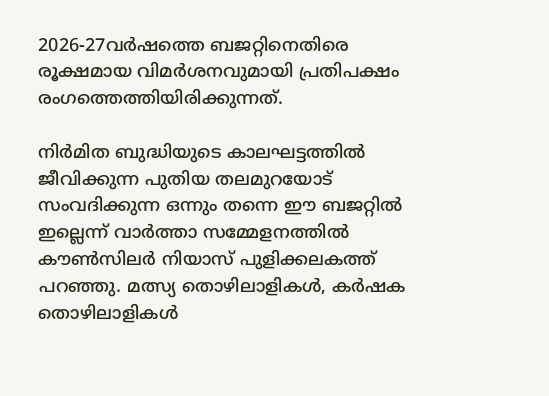2026-27വർഷത്തെ ബജറ്റിനെതിരെ രൂക്ഷമായ വിമർശനവുമായി പ്രതിപക്ഷം രംഗത്തെത്തിയിരിക്കുന്നത്.

നിർമിത ബുദ്ധിയുടെ കാലഘട്ടത്തിൽ ജീവിക്കുന്ന പുതിയ തലമുറയോട് സംവദിക്കുന്ന ഒന്നും തന്നെ ഈ ബജറ്റിൽ ഇല്ലെന്ന് വാർത്താ സമ്മേളനത്തിൽ കൗൺസിലർ നിയാസ് പുളിക്കലകത്ത് പറഞ്ഞു. മത്സ്യ തൊഴിലാളികൾ, കർഷക തൊഴിലാളികൾ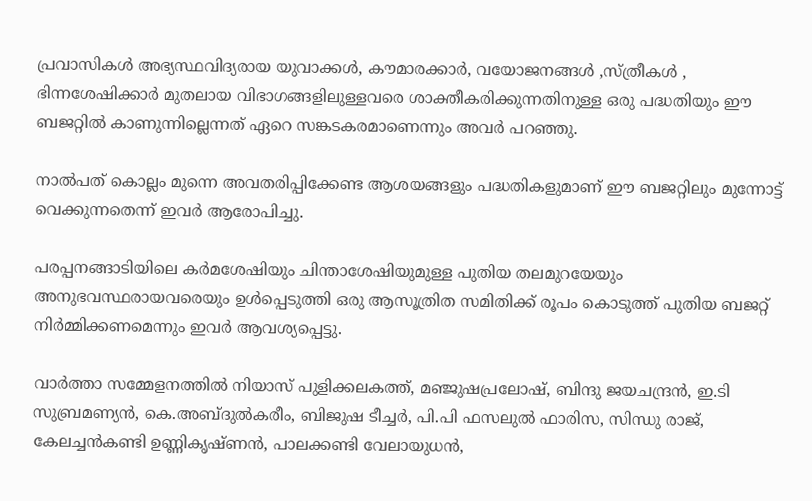പ്രവാസികൾ അഭ്യസ്ഥവിദ്യരായ യുവാക്കൾ, കൗമാരക്കാർ, വയോജനങ്ങൾ ,സ്ത്രീകൾ , ഭിന്നശേഷിക്കാർ മുതലായ വിഭാഗങ്ങളിലുള്ളവരെ ശാക്തീകരിക്കുന്നതിനുള്ള ഒരു പദ്ധതിയും ഈ ബജറ്റിൽ കാണുന്നില്ലെന്നത് ഏറെ സങ്കടകരമാണെന്നും അവർ പറഞ്ഞു.

നാൽപത് കൊല്ലം മുന്നെ അവതരിപ്പിക്കേണ്ട ആശയങ്ങളും പദ്ധതികളുമാണ് ഈ ബജറ്റിലും മുന്നോട്ട് വെക്കുന്നതെന്ന് ഇവർ ആരോപിച്ചു.

പരപ്പനങ്ങാടിയിലെ കർമശേഷിയും ചിന്താശേഷിയുമുള്ള പുതിയ തലമുറയേയും അനുഭവസ്ഥരായവരെയും ഉൾപ്പെടുത്തി ഒരു ആസൂത്രിത സമിതിക്ക് രൂപം കൊടുത്ത് പുതിയ ബജറ്റ് നിർമ്മിക്കണമെന്നും ഇവർ ആവശ്യപ്പെട്ടു.

വാർത്താ സമ്മേളനത്തിൽ നിയാസ് പുളിക്കലകത്ത്, മഞ്ജുഷപ്രലോഷ്, ബിന്ദു ജയചന്ദ്രൻ, ഇ.ടി സുബ്രമണ്യൻ, കെ.അബ്ദുൽകരീം, ബിജുഷ ടീച്ചർ, പി.പി ഫസലുൽ ഫാരിസ, സിന്ധു രാജ്, കേലച്ചൻകണ്ടി ഉണ്ണികൃഷ്ണൻ, പാലക്കണ്ടി വേലായുധൻ,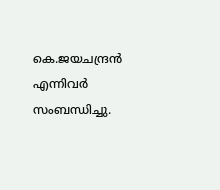കെ.ജയചന്ദ്രൻ എന്നിവർ സംബന്ധിച്ചു.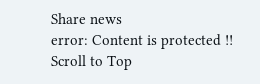Share news
error: Content is protected !!
Scroll to Top